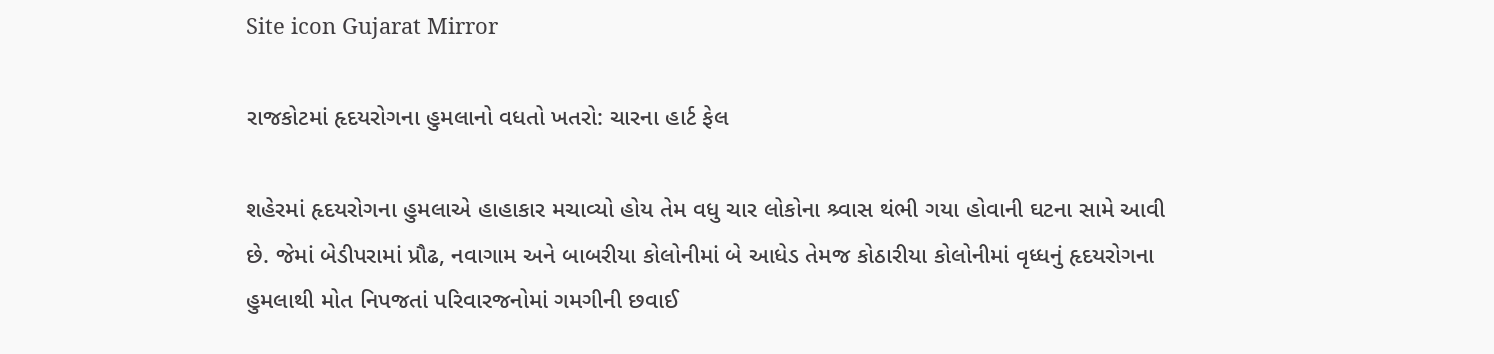Site icon Gujarat Mirror

રાજકોટમાં હૃદયરોગના હુમલાનો વધતો ખતરો: ચારના હાર્ટ ફેલ

શહેરમાં હૃદયરોગના હુમલાએ હાહાકાર મચાવ્યો હોય તેમ વધુ ચાર લોકોના શ્ર્વાસ થંભી ગયા હોવાની ઘટના સામે આવી છે. જેમાં બેડીપરામાં પ્રૌઢ, નવાગામ અને બાબરીયા કોલોનીમાં બે આધેડ તેમજ કોઠારીયા કોલોનીમાં વૃધ્ધનું હૃદયરોગના હુમલાથી મોત નિપજતાં પરિવારજનોમાં ગમગીની છવાઈ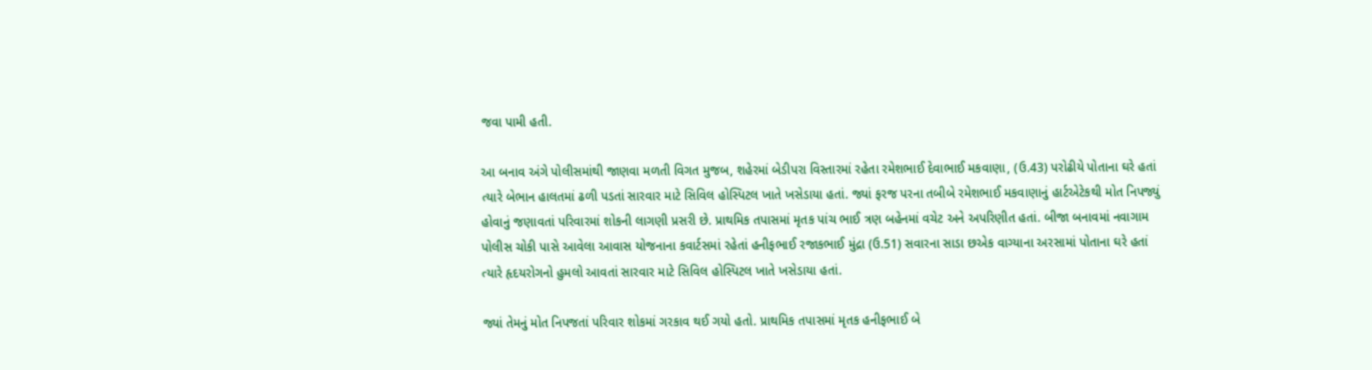જવા પામી હતી.

આ બનાવ અંગે પોલીસમાંથી જાણવા મળતી વિગત મુજબ, શહેરમાં બેડીપરા વિસ્તારમાં રહેતા રમેશભાઈ દેવાભાઈ મકવાણા, (ઉ.43) પરોઢીયે પોતાના ઘરે હતાં ત્યારે બેભાન હાલતમાં ઢળી પડતાં સારવાર માટે સિવિલ હોસ્પિટલ ખાતે ખસેડાયા હતાં. જ્યાં ફરજ પરના તબીબે રમેશભાઈ મકવાણાનું હાર્ટએટેકથી મોત નિપજ્યું હોવાનું જણાવતાં પરિવારમાં શોકની લાગણી પ્રસરી છે. પ્રાથમિક તપાસમાં મૃતક પાંચ ભાઈ ત્રણ બહેનમાં વચેટ અને અપરિણીત હતાં. બીજા બનાવમાં નવાગામ પોલીસ ચોકી પાસે આવેલા આવાસ યોજનાના કવાર્ટસમાં રહેતાં હનીફભાઈ રજાકભાઈ મુંદ્રા (ઉ.51) સવારના સાડા છએક વાગ્યાના અરસામાં પોતાના ઘરે હતાં ત્યારે હૃદયરોગનો હુમલો આવતાં સારવાર માટે સિવિલ હોસ્પિટલ ખાતે ખસેડાયા હતાં.

જ્યાં તેમનું મોત નિપજતાં પરિવાર શોકમાં ગરકાવ થઈ ગયો હતો. પ્રાથમિક તપાસમાં મૃતક હનીફભાઈ બે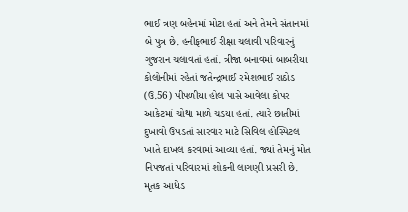ભાઈ ત્રણ બહેનમાં મોટા હતાં અને તેમને સંતાનમાં બે પુત્ર છે. હનીફભાઈ રીક્ષા ચલાવી પરિવારનું ગુજરાન ચલાવતાં હતાં. ત્રીજા બનાવમાં બાબરીયા કોલોનીમાં રહેતાં જતેન્દ્રભાઈ રમેશભાઈ રાઠોડ (ઉ.56) પીપળીયા હોલ પાસે આવેલા કોપર આકેટમાં ચોથા માળે ચડયા હતાં. ત્યારે છાતીમાં દુખાવો ઉપડતાં સારવાર માટે સિવિલ હોસ્પિટલ ખાતે દાખલ કરવામાં આવ્યા હતાં. જ્યાં તેમનું મોત નિપજતાં પરિવારમાં શોકની લાગણી પ્રસરી છે. મૃતક આધેડ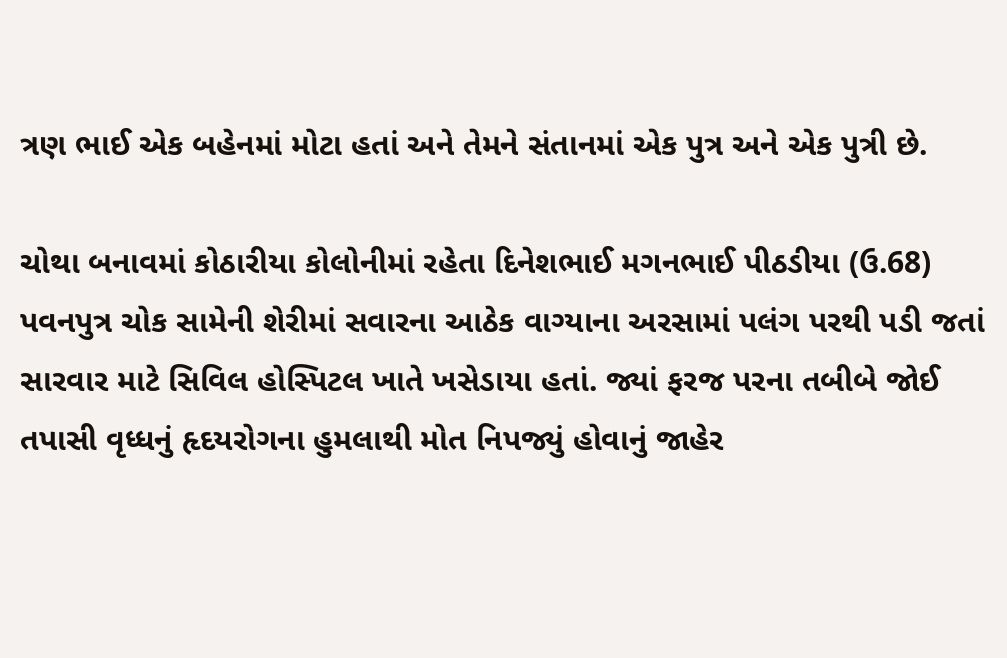ત્રણ ભાઈ એક બહેનમાં મોટા હતાં અને તેમને સંતાનમાં એક પુત્ર અને એક પુત્રી છે.

ચોથા બનાવમાં કોઠારીયા કોલોનીમાં રહેતા દિનેશભાઈ મગનભાઈ પીઠડીયા (ઉ.68) પવનપુત્ર ચોક સામેની શેરીમાં સવારના આઠેક વાગ્યાના અરસામાં પલંગ પરથી પડી જતાં સારવાર માટે સિવિલ હોસ્પિટલ ખાતે ખસેડાયા હતાં. જ્યાં ફરજ પરના તબીબે જોઈ તપાસી વૃધ્ધનું હૃદયરોગના હુમલાથી મોત નિપજ્યું હોવાનું જાહેર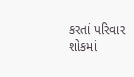કરતાં પરિવાર શોકમાં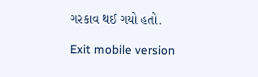ગરકાવ થઈ ગયો હતો.

Exit mobile version